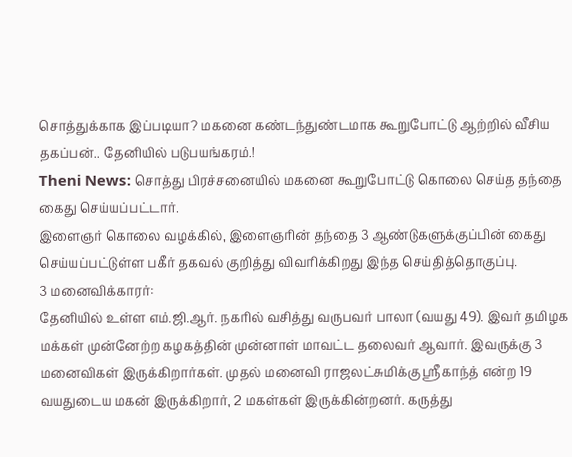சொத்துக்காக இப்படியா? மகனை கண்டந்துண்டமாக கூறுபோட்டு ஆற்றில் வீசிய தகப்பன்.. தேனியில் படுபயங்கரம்.!
Theni News: சொத்து பிரச்சனையில் மகனை கூறுபோட்டு கொலை செய்த தந்தை கைது செய்யப்பட்டார்.
இளைஞர் கொலை வழக்கில், இளைஞரின் தந்தை 3 ஆண்டுகளுக்குப்பின் கைது செய்யப்பட்டுள்ள பகீர் தகவல் குறித்து விவரிக்கிறது இந்த செய்தித்தொகுப்பு.
3 மனைவிக்காரர்:
தேனியில் உள்ள எம்.ஜி.ஆர். நகரில் வசித்து வருபவர் பாலா (வயது 49). இவர் தமிழக மக்கள் முன்னேற்ற கழகத்தின் முன்னாள் மாவட்ட தலைவர் ஆவார். இவருக்கு 3 மனைவிகள் இருக்கிறார்கள். முதல் மனைவி ராஜலட்சுமிக்கு ஸ்ரீகாந்த் என்ற 19 வயதுடைய மகன் இருக்கிறார், 2 மகள்கள் இருக்கின்றனர். கருத்து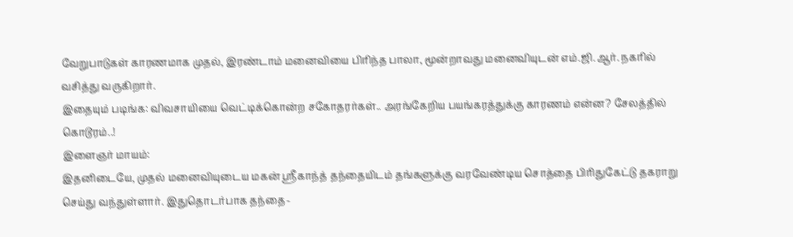வேறுபாடுகள் காரணமாக முதல், இரண்டாம் மனைவியை பிரிந்த பாலா, மூன்றாவது மனைவியுடன் எம்.ஜி.ஆர். நகரில் வசித்து வருகிறார்.
இதையும் படிங்க: விவசாயியை வெட்டிக்கொன்ற சகோதரர்கள்.. அரங்கேறிய பயங்கரத்துக்கு காரணம் என்ன? சேலத்தில் கொடூரம்..!
இளைஞர் மாயம்:
இதனிடையே, முதல் மனைவியுடைய மகன் ஸ்ரீகாந்த் தந்தையிடம் தங்களுக்கு வரவேண்டிய சொத்தை பிரிதுகேட்டு தகராறு செய்து வந்துள்ளார். இதுதொடர்பாக தந்தை-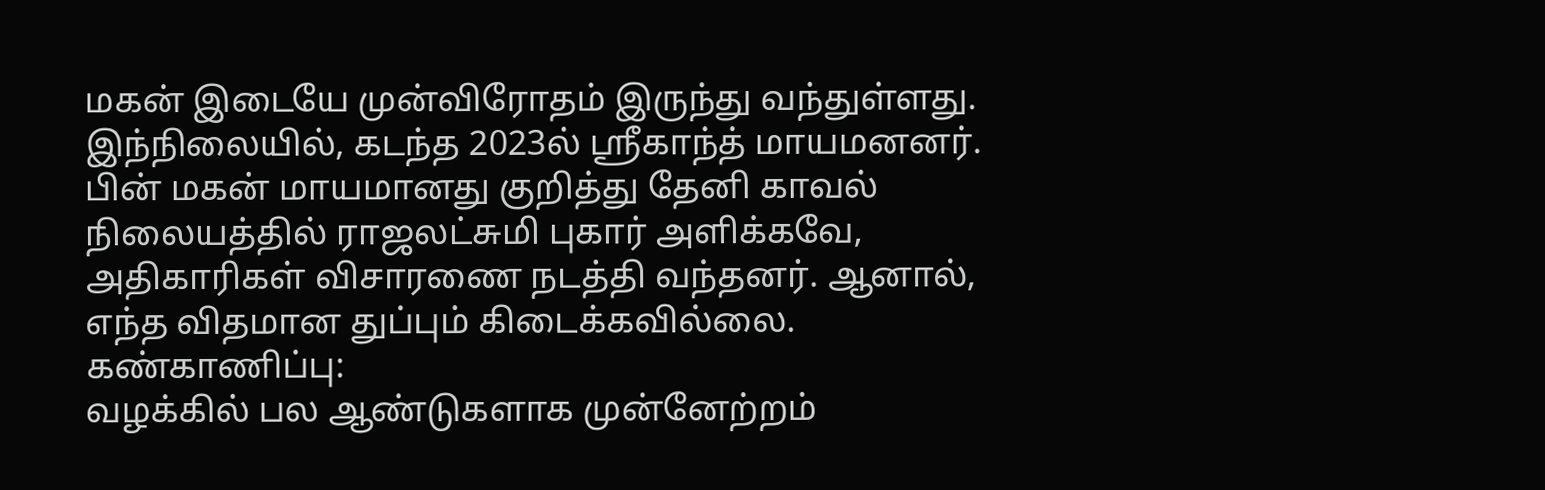மகன் இடையே முன்விரோதம் இருந்து வந்துள்ளது. இந்நிலையில், கடந்த 2023ல் ஸ்ரீகாந்த் மாயமனனர். பின் மகன் மாயமானது குறித்து தேனி காவல் நிலையத்தில் ராஜலட்சுமி புகார் அளிக்கவே, அதிகாரிகள் விசாரணை நடத்தி வந்தனர். ஆனால், எந்த விதமான துப்பும் கிடைக்கவில்லை.
கண்காணிப்பு:
வழக்கில் பல ஆண்டுகளாக முன்னேற்றம்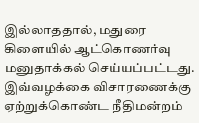இல்லாததால், மதுரை கிளையில் ஆட்கொணர்வு மனுதாக்கல் செய்யப்பட்டது. இவ்வழக்கை விசாரணைக்கு ஏற்றுக்கொண்ட நீதிமன்றம்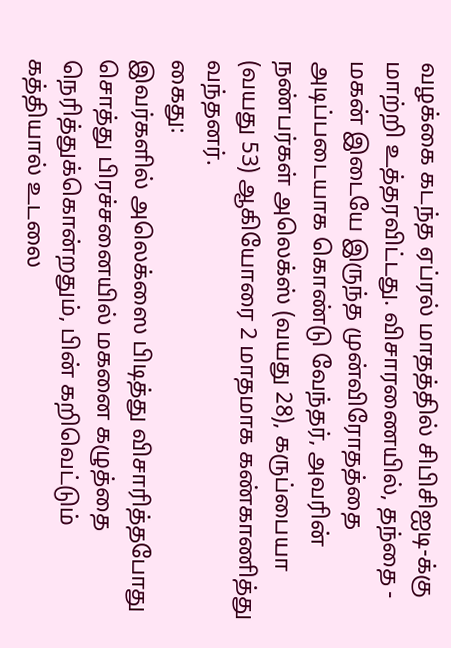வழக்கை கடந்த ஏப்ரல் மாதத்தில் சிபிசிஐடி-க்கு மாற்றி உத்தரவிட்டது. விசாரணையில், தந்தை - மகன் இடையே இருந்த முன்விரோதத்தை அடிப்படையாக கொண்டு வேந்தர், அவரின் நண்பர்கள் அலெக்ஸ் (வயது 28), கருப்பையா (வயது 53) ஆகியோரை 2 மாதமாக கண்காணித்து வந்தனர்.
கைது:
இவர்களில் அலெக்ஸை பிடித்து விசாரித்தபோது சொத்து பிரச்சனையில் மகனை கழுத்தை நெரித்துக்கொன்றதும், பின் கறிவெட்டும் கத்தியால் உடலை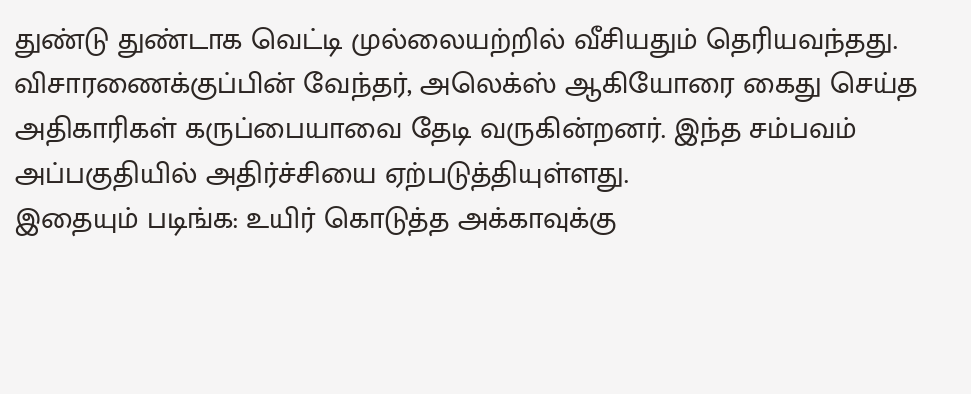துண்டு துண்டாக வெட்டி முல்லையற்றில் வீசியதும் தெரியவந்தது. விசாரணைக்குப்பின் வேந்தர், அலெக்ஸ் ஆகியோரை கைது செய்த அதிகாரிகள் கருப்பையாவை தேடி வருகின்றனர். இந்த சம்பவம் அப்பகுதியில் அதிர்ச்சியை ஏற்படுத்தியுள்ளது.
இதையும் படிங்க: உயிர் கொடுத்த அக்காவுக்கு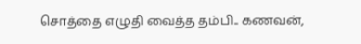சொத்தை எழுதி வைத்த தம்பி.. கணவன்,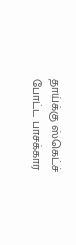தாய்க்கு ஸ்கெட்ச் போட்ட பாசக்கார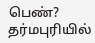பெண்? தர்மபுரியில்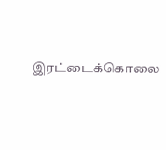இரட்டைக்கொலை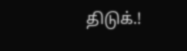திடுக்.!